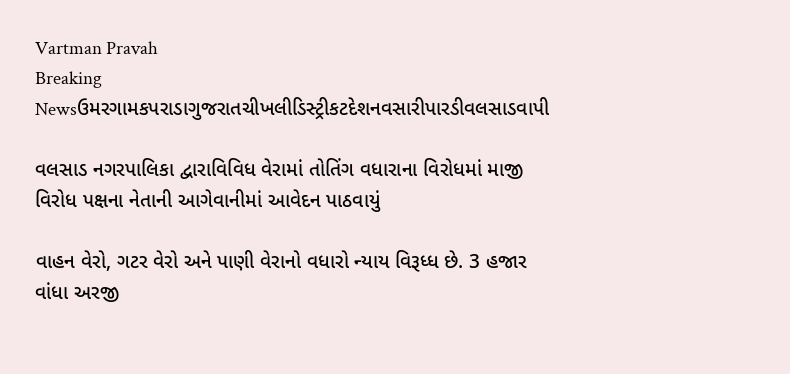Vartman Pravah
Breaking Newsઉમરગામકપરાડાગુજરાતચીખલીડિસ્ટ્રીકટદેશનવસારીપારડીવલસાડવાપી

વલસાડ નગરપાલિકા દ્વારાવિવિધ વેરામાં તોતિંગ વધારાના વિરોધમાં માજી વિરોધ પક્ષના નેતાની આગેવાનીમાં આવેદન પાઠવાયું

વાહન વેરો, ગટર વેરો અને પાણી વેરાનો વધારો ન્‍યાય વિરૂધ્‍ધ છે. 3 હજાર વાંધા અરજી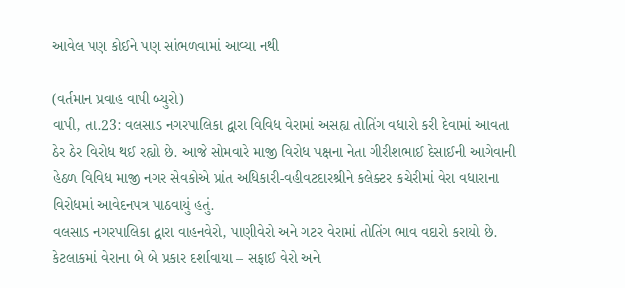આવેલ પણ કોઈને પણ સાંભળવામાં આવ્‍યા નથી

(વર્તમાન પ્રવાહ વાપી બ્‍યુરો)
વાપી, તા.23: વલસાડ નગરપાલિકા દ્વારા વિવિધ વેરામાં અસહ્ય તોતિંગ વધારો કરી દેવામાં આવતા ઠેર ઠેર વિરોધ થઈ રહ્યો છે. આજે સોમવારે માજી વિરોધ પક્ષના નેતા ગીરીશભાઈ દેસાઈની આગેવાની હેઠળ વિવિધ માજી નગર સેવકોએ પ્રાંત અધિકારી-વહીવટદારશ્રીને કલેક્‍ટર કચેરીમાં વેરા વધારાના વિરોધમાં આવેદનપત્ર પાઠવાયું હતું.
વલસાડ નગરપાલિકા દ્વારા વાહનવેરો, પાણીવેરો અને ગટર વેરામાં તોતિંગ ભાવ વદારો કરાયો છે. કેટલાકમાં વેરાના બે બે પ્રકાર દર્શાવાયા – સફાઈ વેરો અને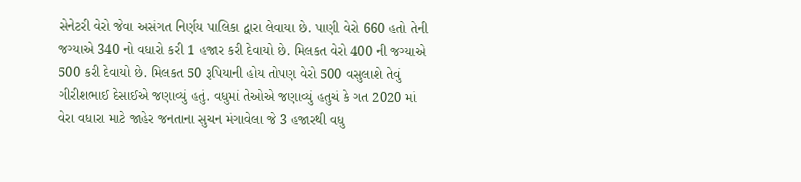સેનેટરી વેરો જેવા અસંગત નિર્ણય પાલિકા દ્વારા લેવાયા છે. પાણી વેરો 660 હતો તેની જગ્‍યાએ 340 નો વધારો કરી 1 હજાર કરી દેવાયો છે. મિલકત વેરો 400 ની જગ્‍યાએ 500 કરી દેવાયો છે. મિલકત 50 રૂપિયાની હોય તોપણ વેરો 500 વસુલાશે તેવું ગીરીશભાઈ દેસાઈએ જણાવ્‍યું હતું. વધુમાં તેઓએ જણાવ્‍યું હતુચં કે ગત 2020 માં વેરા વધારા માટે જાહેર જનતાના સુચન મંગાવેલા જે 3 હજારથી વધુ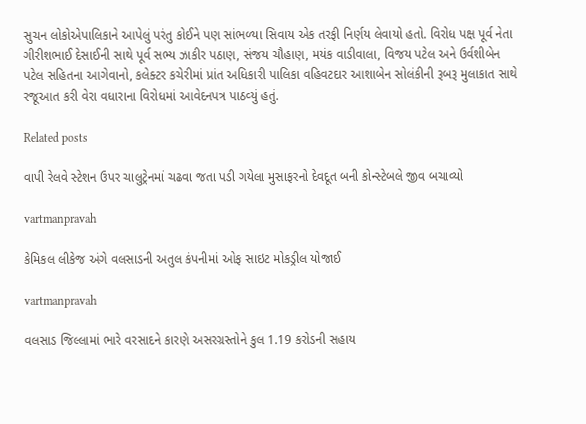સુચન લોકોએપાલિકાને આપેલું પરંતુ કોઈને પણ સાંભળ્‍યા સિવાય એક તરફી નિર્ણય લેવાયો હતો. વિરોધ પક્ષ પૂર્વ નેતા ગીરીશભાઈ દેસાઈની સાથે પૂર્વ સભ્‍ય ઝાકીર પઠાણ, સંજય ચૌહાણ, મયંક વાડીવાલા, વિજય પટેલ અને ઉર્વશીબેન પટેલ સહિતના આગેવાનો, કલેક્‍ટર કચેરીમાં પ્રાંત અધિકારી પાલિકા વહિવટદાર આશાબેન સોલંકીની રૂબરૂ મુલાકાત સાથે રજૂઆત કરી વેરા વધારાના વિરોધમાં આવેદનપત્ર પાઠવ્‍યું હતું.

Related posts

વાપી રેલવે સ્‍ટેશન ઉપર ચાલુટ્રેનમાં ચઢવા જતા પડી ગયેલા મુસાફરનો દેવદૂત બની કોન્‍સ્‍ટેબલે જીવ બચાવ્‍યો

vartmanpravah

કેમિકલ લીકેજ અંગે વલસાડની અતુલ કંપનીમાં ઓફ સાઇટ મોકડ્રીલ યોજાઈ

vartmanpravah

વલસાડ જિલ્લામાં ભારે વરસાદને કારણે અસરગ્રસ્તોને કુલ 1.19 કરોડની સહાય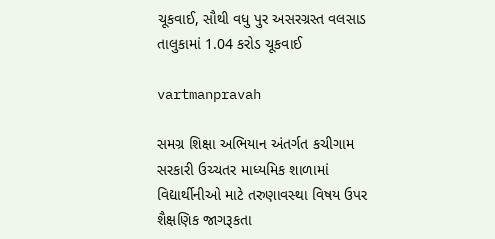ચૂકવાઈ, સૌથી વધુ પુર અસરગ્રસ્ત વલસાડ તાલુકામાં 1.04 કરોડ ચૂકવાઈ

vartmanpravah

સમગ્ર શિક્ષા અભિયાન અંતર્ગત કચીગામ સરકારી ઉચ્‍ચતર માધ્‍યમિક શાળામાં વિદ્યાર્થીનીઓ માટે તરુણાવસ્‍થા વિષય ઉપર શૈક્ષણિક જાગરૂકતા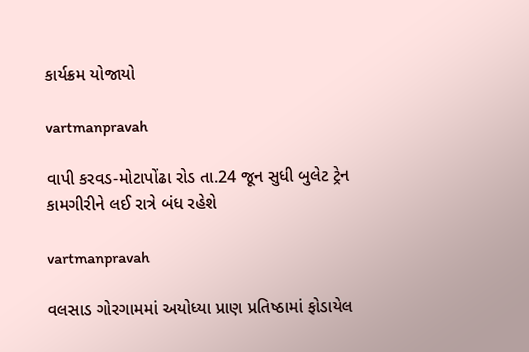કાર્યક્રમ યોજાયો

vartmanpravah

વાપી કરવડ-મોટાપોંઢા રોડ તા.24 જૂન સુધી બુલેટ ટ્રેન કામગીરીને લઈ રાત્રે બંધ રહેશે

vartmanpravah

વલસાડ ગોરગામમાં અયોધ્‍યા પ્રાણ પ્રતિષ્‍ઠામાં ફોડાયેલ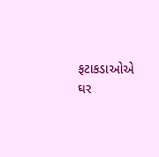ફટાકડાઓએ ઘર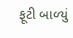ફૂટી બાળ્‍યું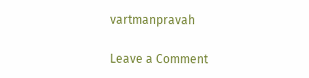vartmanpravah

Leave a Comment